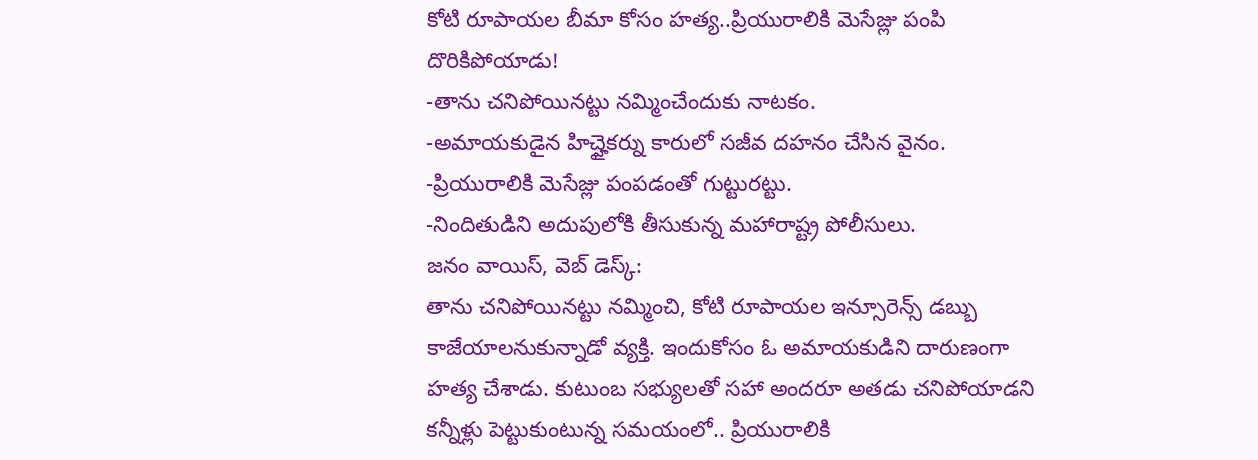కోటి రూపాయల బీమా కోసం హత్య..ప్రియురాలికి మెసేజ్లు పంపి దొరికిపోయాడు!
-తాను చనిపోయినట్టు నమ్మించేందుకు నాటకం.
-అమాయకుడైన హిచ్హైకర్ను కారులో సజీవ దహనం చేసిన వైనం.
-ప్రియురాలికి మెసేజ్లు పంపడంతో గుట్టురట్టు.
-నిందితుడిని అదుపులోకి తీసుకున్న మహారాష్ట్ర పోలీసులు.
జనం వాయిస్, వెబ్ డెస్క్:
తాను చనిపోయినట్టు నమ్మించి, కోటి రూపాయల ఇన్సూరెన్స్ డబ్బు కాజేయాలనుకున్నాడో వ్యక్తి. ఇందుకోసం ఓ అమాయకుడిని దారుణంగా హత్య చేశాడు. కుటుంబ సభ్యులతో సహా అందరూ అతడు చనిపోయాడని కన్నీళ్లు పెట్టుకుంటున్న సమయంలో.. ప్రియురాలికి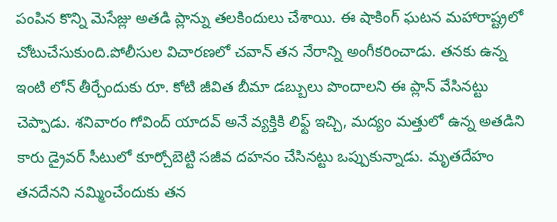పంపిన కొన్ని మెసేజ్లు అతడి ప్లాన్ను తలకిందులు చేశాయి. ఈ షాకింగ్ ఘటన మహారాష్ట్రలో చోటుచేసుకుంది.పోలీసుల విచారణలో చవాన్ తన నేరాన్ని అంగీకరించాడు. తనకు ఉన్న ఇంటి లోన్ తీర్చేందుకు రూ. కోటి జీవిత బీమా డబ్బులు పొందాలని ఈ ప్లాన్ వేసినట్టు చెప్పాడు. శనివారం గోవింద్ యాదవ్ అనే వ్యక్తికి లిఫ్ట్ ఇచ్చి, మద్యం మత్తులో ఉన్న అతడిని కారు డ్రైవర్ సీటులో కూర్చోబెట్టి సజీవ దహనం చేసినట్టు ఒప్పుకున్నాడు. మృతదేహం తనదేనని నమ్మించేందుకు తన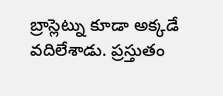బ్రాస్లెట్ను కూడా అక్కడే వదిలేశాడు. ప్రస్తుతం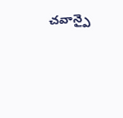చవాన్పై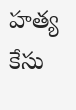హత్య కేసు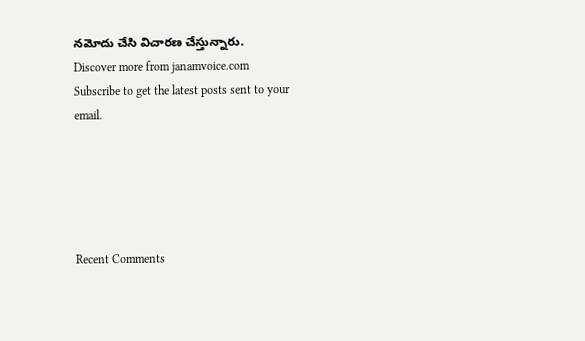నమోదు చేసి విచారణ చేస్తున్నారు.
Discover more from janamvoice.com
Subscribe to get the latest posts sent to your email.





Recent Comments